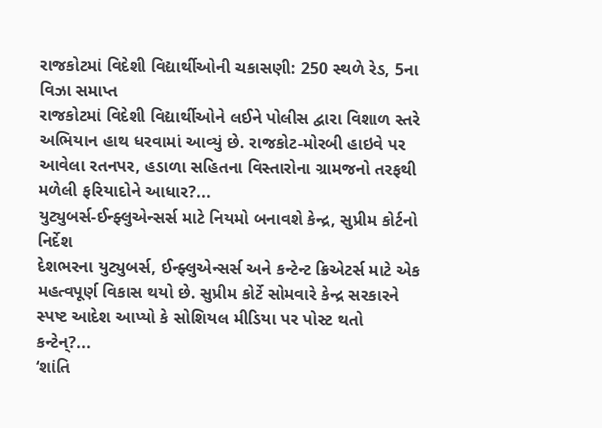રાજકોટમાં વિદેશી વિદ્યાર્થીઓની ચકાસણી: 250 સ્થળે રેડ, 5ના વિઝા સમાપ્ત
રાજકોટમાં વિદેશી વિદ્યાર્થીઓને લઈને પોલીસ દ્વારા વિશાળ સ્તરે અભિયાન હાથ ધરવામાં આવ્યું છે. રાજકોટ-મોરબી હાઇવે પર આવેલા રતનપર, હડાળા સહિતના વિસ્તારોના ગ્રામજનો તરફથી મળેલી ફરિયાદોને આધાર?...
યુટ્યુબર્સ-ઈન્ફ્લુએન્સર્સ માટે નિયમો બનાવશે કેન્દ્ર, સુપ્રીમ કોર્ટનો નિર્દેશ
દેશભરના યુટ્યુબર્સ, ઈન્ફ્લુએન્સર્સ અને કન્ટેન્ટ ક્રિએટર્સ માટે એક મહત્વપૂર્ણ વિકાસ થયો છે. સુપ્રીમ કોર્ટે સોમવારે કેન્દ્ર સરકારને સ્પષ્ટ આદેશ આપ્યો કે સોશિયલ મીડિયા પર પોસ્ટ થતો કન્ટેન્?...
‘શાંતિ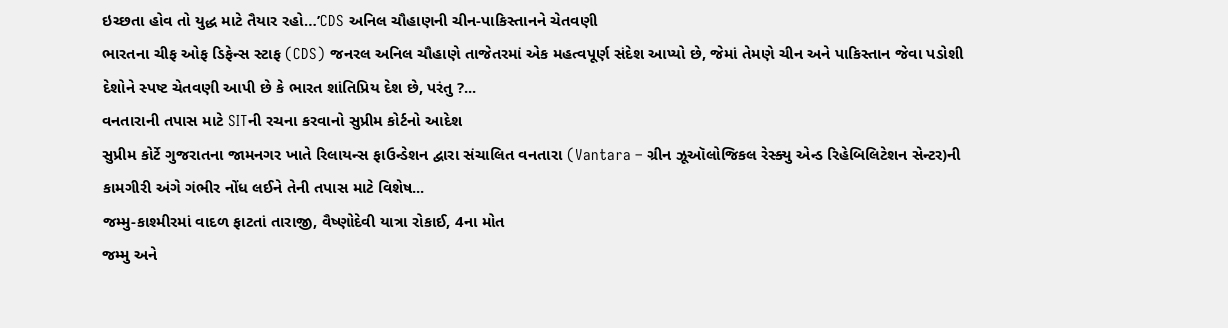ઇચ્છતા હોવ તો યુદ્ધ માટે તૈયાર રહો…’CDS અનિલ ચૌહાણની ચીન-પાકિસ્તાનને ચેતવણી
ભારતના ચીફ ઓફ ડિફેન્સ સ્ટાફ (CDS) જનરલ અનિલ ચૌહાણે તાજેતરમાં એક મહત્વપૂર્ણ સંદેશ આપ્યો છે, જેમાં તેમણે ચીન અને પાકિસ્તાન જેવા પડોશી દેશોને સ્પષ્ટ ચેતવણી આપી છે કે ભારત શાંતિપ્રિય દેશ છે, પરંતુ ?...
વનતારાની તપાસ માટે SITની રચના કરવાનો સુપ્રીમ કોર્ટનો આદેશ
સુપ્રીમ કોર્ટે ગુજરાતના જામનગર ખાતે રિલાયન્સ ફાઉન્ડેશન દ્વારા સંચાલિત વનતારા (Vantara – ગ્રીન ઝૂઑલોજિકલ રેસ્ક્યુ એન્ડ રિહેબિલિટેશન સેન્ટર)ની કામગીરી અંગે ગંભીર નોંધ લઈને તેની તપાસ માટે વિશેષ...
જમ્મુ-કાશ્મીરમાં વાદળ ફાટતાં તારાજી, વૈષ્ણોદેવી યાત્રા રોકાઈ, 4ના મોત
જમ્મુ અને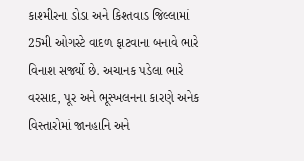કાશ્મીરના ડોડા અને કિશ્તવાડ જિલ્લામાં 25મી ઓગસ્ટે વાદળ ફાટવાના બનાવે ભારે વિનાશ સર્જ્યો છે. અચાનક પડેલા ભારે વરસાદ, પૂર અને ભૂસ્ખલનના કારણે અનેક વિસ્તારોમાં જાનહાનિ અને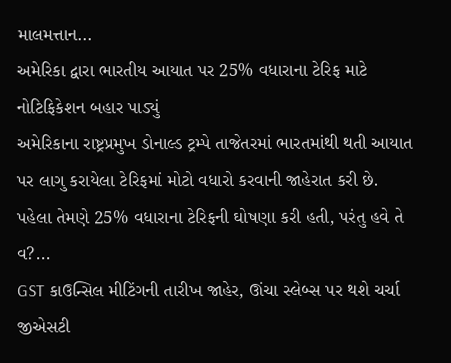માલમત્તાન...
અમેરિકા દ્વારા ભારતીય આયાત પર 25% વધારાના ટેરિફ માટે નોટિફિકેશન બહાર પાડ્યું
અમેરિકાના રાષ્ટ્રપ્રમુખ ડોનાલ્ડ ટ્રમ્પે તાજેતરમાં ભારતમાંથી થતી આયાત પર લાગુ કરાયેલા ટેરિફમાં મોટો વધારો કરવાની જાહેરાત કરી છે. પહેલા તેમણે 25% વધારાના ટેરિફની ઘોષણા કરી હતી, પરંતુ હવે તે વ?...
GST કાઉન્સિલ મીટિંગની તારીખ જાહેર, ઊંચા સ્લેબ્સ પર થશે ચર્ચા
જીએસટી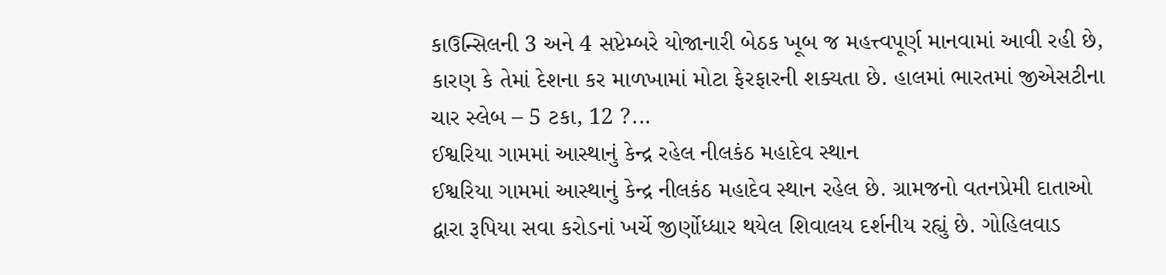કાઉન્સિલની 3 અને 4 સપ્ટેમ્બરે યોજાનારી બેઠક ખૂબ જ મહત્ત્વપૂર્ણ માનવામાં આવી રહી છે, કારણ કે તેમાં દેશના કર માળખામાં મોટા ફેરફારની શક્યતા છે. હાલમાં ભારતમાં જીએસટીના ચાર સ્લેબ – 5 ટકા, 12 ?...
ઈશ્વરિયા ગામમાં આસ્થાનું કેન્દ્ર રહેલ નીલકંઠ મહાદેવ સ્થાન
ઈશ્વરિયા ગામમાં આસ્થાનું કેન્દ્ર નીલકંઠ મહાદેવ સ્થાન રહેલ છે. ગ્રામજનો વતનપ્રેમી દાતાઓ દ્વારા રૂપિયા સવા કરોડનાં ખર્ચે જીર્ણોધ્ધાર થયેલ શિવાલય દર્શનીય રહ્યું છે. ગોહિલવાડ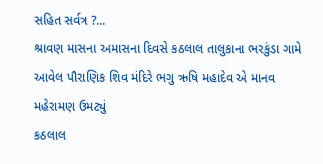સહિત સર્વત્ર ?...
શ્રાવણ માસના અમાસના દિવસે કઠલાલ તાલુકાના ભરકુંડા ગામે આવેલ પૌરાણિક શિવ મંદિરે ભગુ ઋષિ મહાદેવ એ માનવ મહેરામણ ઉમટ્યું
કઠલાલ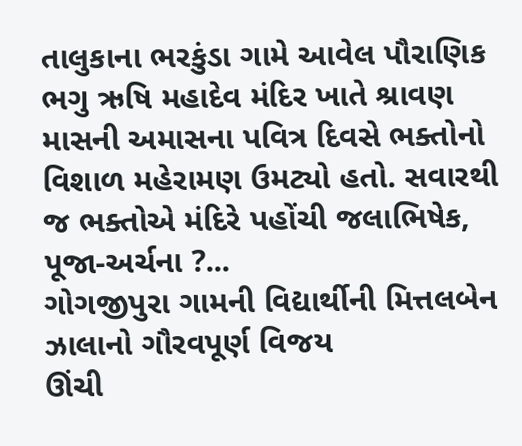તાલુકાના ભરકુંડા ગામે આવેલ પૌરાણિક ભગુ ઋષિ મહાદેવ મંદિર ખાતે શ્રાવણ માસની અમાસના પવિત્ર દિવસે ભક્તોનો વિશાળ મહેરામણ ઉમટ્યો હતો. સવારથી જ ભક્તોએ મંદિરે પહોંચી જલાભિષેક, પૂજા-અર્ચના ?...
ગોગજીપુરા ગામની વિદ્યાર્થીની મિત્તલબેન ઝાલાનો ગૌરવપૂર્ણ વિજય
ઊંચી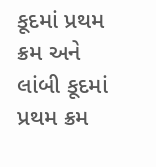કૂદમાં પ્રથમ ક્રમ અને લાંબી કૂદમાં પ્રથમ ક્રમ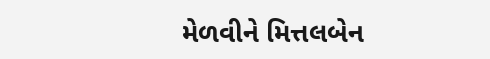મેળવીને મિત્તલબેન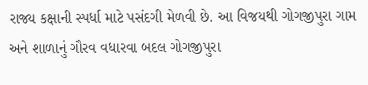રાજ્ય કક્ષાની સ્પર્ધા માટે પસંદગી મેળવી છે. આ વિજયથી ગોગજીપુરા ગામ અને શાળાનું ગૌરવ વધારવા બદલ ગોગજીપુરા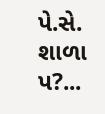પે.સે. શાળા પ?...